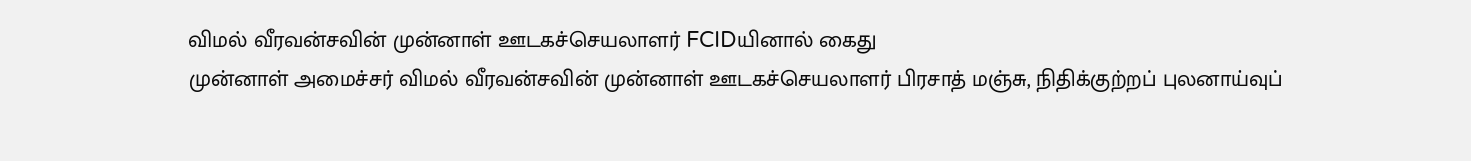விமல் வீரவன்சவின் முன்னாள் ஊடகச்செயலாளர் FCIDயினால் கைது
முன்னாள் அமைச்சர் விமல் வீரவன்சவின் முன்னாள் ஊடகச்செயலாளர் பிரசாத் மஞ்சு, நிதிக்குற்றப் புலனாய்வுப்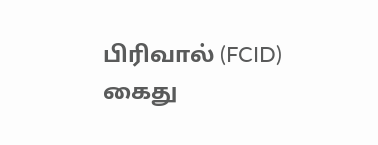பிரிவால் (FCID) கைது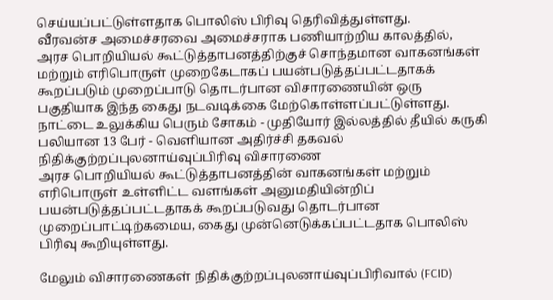செய்யப்பட்டுள்ளதாக பொலிஸ் பிரிவு தெரிவித்துள்ளது.
வீரவன்ச அமைச்சரவை அமைச்சராக பணியாற்றிய காலத்தில், அரச பொறியியல் கூட்டுத்தாபனத்திற்குச் சொந்தமான வாகனங்கள் மற்றும் எரிபொருள் முறைகேடாகப் பயன்படுத்தப்பட்டதாகக் கூறப்படும் முறைப்பாடு தொடர்பான விசாரணையின் ஒரு பகுதியாக இந்த கைது நடவடிக்கை மேற்கொள்ளப்பட்டுள்ளது.
நாட்டை உலுக்கிய பெரும் சோகம் - முதியோர் இல்லத்தில் தீயில் கருகி பலியான 13 பேர் - வெளியான அதிர்ச்சி தகவல்
நிதிக்குற்றப்புலனாய்வுப்பிரிவு விசாரணை
அரச பொறியியல் கூட்டுத்தாபனத்தின் வாகனங்கள் மற்றும் எரிபொருள் உள்ளிட்ட வளங்கள் அனுமதியின்றிப் பயன்படுத்தப்பட்டதாகக் கூறப்படுவது தொடர்பான முறைப்பாட்டிற்கமைய, கைது முன்னெடுக்கப்பட்டதாக பொலிஸ் பிரிவு கூறியுள்ளது.

மேலும் விசாரணைகள் நிதிக்குற்றப்புலனாய்வுப்பிரிவால் (FCID)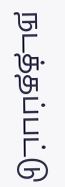நடத்தப்பட்டு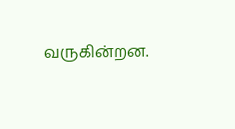வருகின்றன.